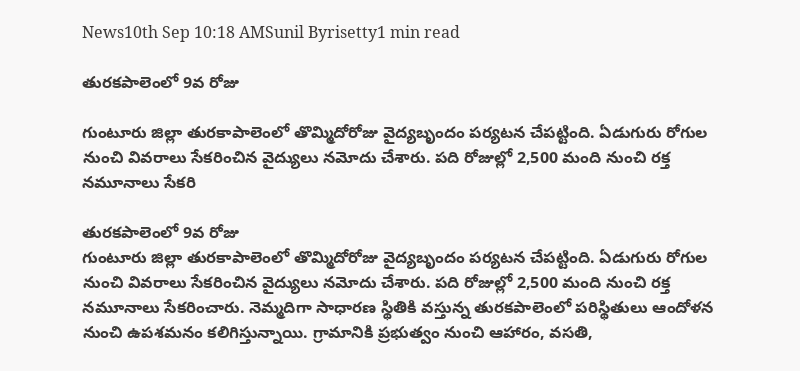News10th Sep 10:18 AMSunil Byrisetty1 min read

తురకపాలెంలో 9వ రోజు

గుంటూరు జిల్లా తురకాపాలెంలో తొమ్మిదోరోజు వైద్యబృందం పర్యటన చేపట్టింది. ఏడుగురు రోగుల నుంచి వివరాలు సేకరించిన వైద్యులు నమోదు చేశారు. పది రోజుల్లో 2,500 మంది నుంచి రక్త నమూనాలు సేకరి

తురకపాలెంలో 9వ రోజు
గుంటూరు జిల్లా తురకాపాలెంలో తొమ్మిదోరోజు వైద్యబృందం పర్యటన చేపట్టింది. ఏడుగురు రోగుల నుంచి వివరాలు సేకరించిన వైద్యులు నమోదు చేశారు. పది రోజుల్లో 2,500 మంది నుంచి రక్త నమూనాలు సేకరించారు. నెమ్మదిగా సాధారణ స్థితికి వస్తున్న తురకపాలెంలో పరిస్థితులు ఆందోళన నుంచి ఉపశమనం కలిగిస్తున్నాయి. గ్రామానికి ప్రభుత్వం నుంచి ఆహారం, వసతి,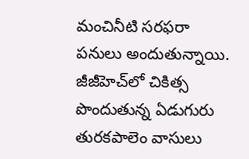మంచినీటి సరఫరా పనులు అందుతున్నాయి. జీజీహెచ్‍లో చికిత్స పొందుతున్న ఏడుగురు తురకపాలెం వాసులు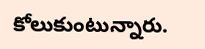కోలుకుంటున్నారు.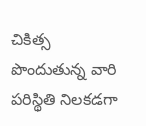చికిత్స పొందుతున్న వారి పరిస్థితి నిలకడగా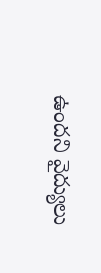ఉందని వైద్యులు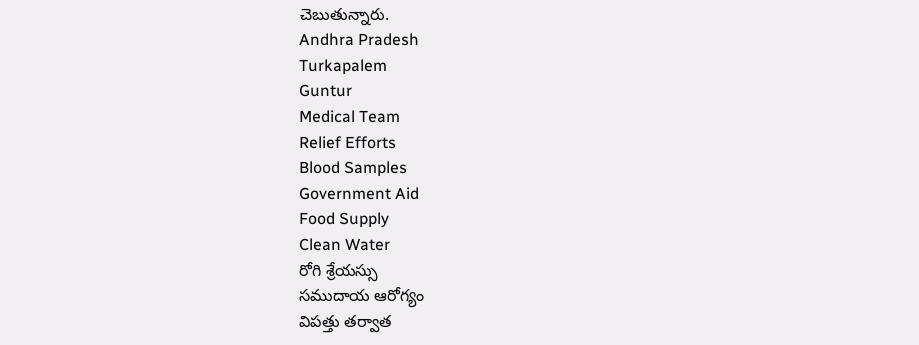చెబుతున్నారు.
Andhra Pradesh
Turkapalem
Guntur
Medical Team
Relief Efforts
Blood Samples
Government Aid
Food Supply
Clean Water
రోగి శ్రేయస్సు
సముదాయ ఆరోగ్యం
విపత్తు తర్వాత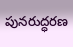పునరుద్ధరణ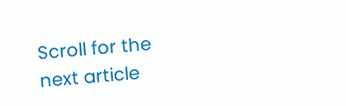Scroll for the next article